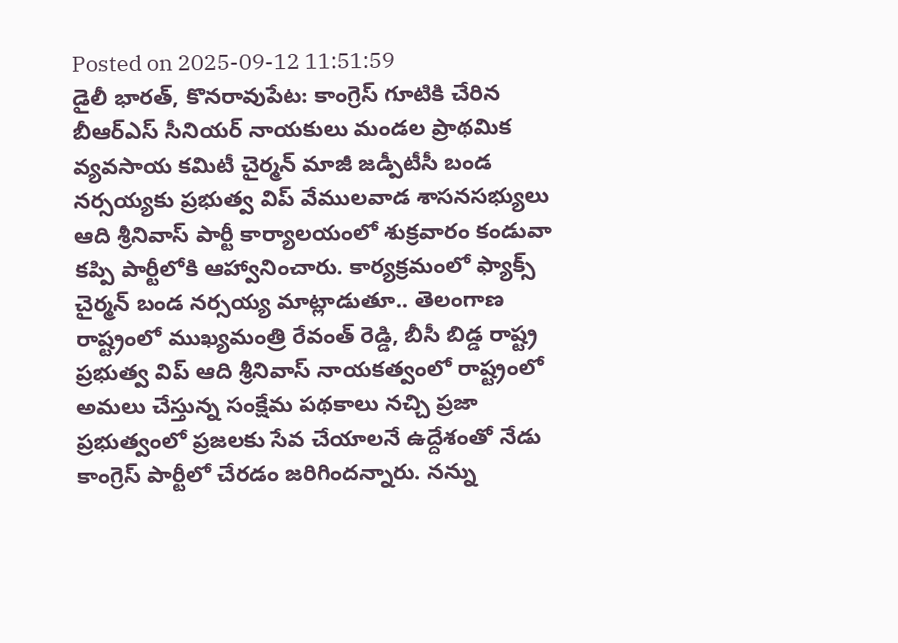Posted on 2025-09-12 11:51:59
డైలీ భారత్, కొనరావుపేట: కాంగ్రెస్ గూటికి చేరిన బీఆర్ఎస్ సీనియర్ నాయకులు మండల ప్రాథమిక వ్యవసాయ కమిటీ చైర్మన్ మాజీ జడ్పీటీసీ బండ నర్సయ్యకు ప్రభుత్వ విప్ వేములవాడ శాసనసభ్యులు ఆది శ్రీనివాస్ పార్టీ కార్యాలయంలో శుక్రవారం కండువా కప్పి పార్టీలోకి ఆహ్వానించారు. కార్యక్రమంలో ఫ్యాక్స్ చైర్మన్ బండ నర్సయ్య మాట్లాడుతూ.. తెలంగాణ రాష్ట్రంలో ముఖ్యమంత్రి రేవంత్ రెడ్డి, బీసీ బిడ్డ రాష్ట్ర ప్రభుత్వ విప్ ఆది శ్రీనివాస్ నాయకత్వంలో రాష్ట్రంలో అమలు చేస్తున్న సంక్షేమ పథకాలు నచ్చి ప్రజా ప్రభుత్వంలో ప్రజలకు సేవ చేయాలనే ఉద్దేశంతో నేడు కాంగ్రెస్ పార్టీలో చేరడం జరిగిందన్నారు. నన్ను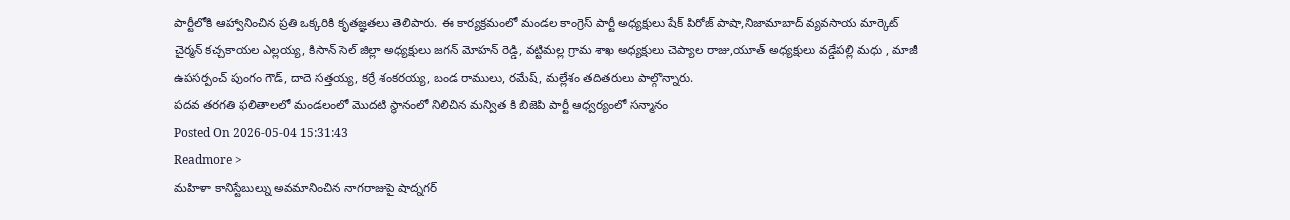పార్టీలోకి ఆహ్వానించిన ప్రతి ఒక్కరికి కృతజ్ఞతలు తెలిపారు. ఈ కార్యక్రమంలో మండల కాంగ్రెస్ పార్టీ అధ్యక్షులు షేక్ పిరోజ్ పాషా,నిజామాబాద్ వ్యవసాయ మార్కెట్ చైర్మన్ కచ్చకాయల ఎల్లయ్య, కిసాన్ సెల్ జిల్లా అధ్యక్షులు జగన్ మోహన్ రెడ్డి, వట్టిమల్ల గ్రామ శాఖ అధ్యక్షులు చెప్యాల రాజు,యూత్ అధ్యక్షులు వడ్డేపల్లి మధు , మాజీ ఉపసర్పంచ్ పుంగం గౌడ్, దాదె సత్తయ్య, కర్రే శంకరయ్య, బండ రాములు, రమేష్, మల్లేశం తదితరులు పాల్గొన్నారు.
పదవ తరగతి ఫలితాలలో మండలంలో మొదటి స్థానంలో నిలిచిన మన్విత కి బిజెపి పార్టీ ఆధ్వర్యంలో సన్మానం
Posted On 2026-05-04 15:31:43
Readmore >
మహిళా కానిస్టేబుల్ను అవమానించిన నాగరాజుపై షాద్నగర్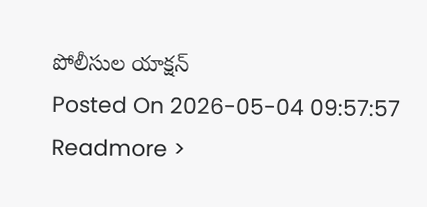పోలీసుల యాక్షన్
Posted On 2026-05-04 09:57:57
Readmore >